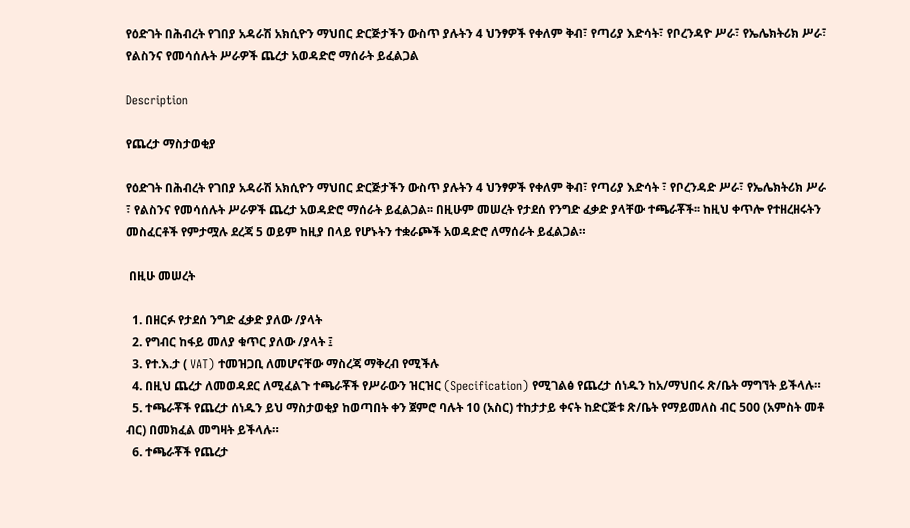የዕድገት በሕብረት የገበያ አዳራሽ አክሲዮን ማህበር ድርጅታችን ውስጥ ያሉትን 4 ህንፃዎች የቀለም ቅብ፣ የጣሪያ እድሳት፣ የቦረንዳዮ ሥራ፣ የኤሌክትሪክ ሥራ፣ የልስንና የመሳሰሉት ሥራዎች ጨረታ አወዳድሮ ማሰራት ይፈልጋል

Description

የጨረታ ማስታወቂያ

የዕድገት በሕብረት የገበያ አዳራሽ አክሲዮን ማህበር ድርጅታችን ውስጥ ያሉትን 4 ህንፃዎች የቀለም ቅብ፣ የጣሪያ እድሳት ፣ የቦረንዳድ ሥራ፣ የኤሌክትሪክ ሥራ ፣ የልስንና የመሳሰሉት ሥራዎች ጨረታ አወዳድሮ ማሰራት ይፈልጋል፡፡ በዚሁም መሠረት የታደሰ የንግድ ፈቃድ ያላቸው ተጫራቾች፡፡ ከዚህ ቀጥሎ የተዘረዘሩትን መስፈርቶች የምታሟሉ ደረጃ 5 ወይም ከዚያ በላይ የሆኑትን ተቋራጮች አወዳድሮ ለማሰራት ይፈልጋል።

 በዚሁ መሠረት

  1. በዘርፉ የታደሰ ንግድ ፈቃድ ያለው /ያላት
  2. የግብር ከፋይ መለያ ቁጥር ያለው /ያላት ፤
  3. የተ.እ.ታ ( VAT) ተመዝጋቢ ለመሆናቸው ማስረጃ ማቅረብ የሚችሉ
  4. በዚህ ጨረታ ለመወዳደር ለሚፈልጉ ተጫራቾች የሥራውን ዝርዝር (Specification) የሚገልፅ የጨረታ ሰነዱን ከአ/ማህበሩ ጽ/ቤት ማግኘት ይችላሉ።
  5. ተጫራቾች የጨረታ ሰነዱን ይህ ማስታወቂያ ከወጣበት ቀን ጀምሮ ባሉት 10 (አስር) ተከታታይ ቀናት ከድርጅቱ ጽ/ቤት የማይመለስ ብር 500 (አምስት መቶ ብር) በመክፈል መግዛት ይችላሉ።
  6. ተጫራቾች የጨረታ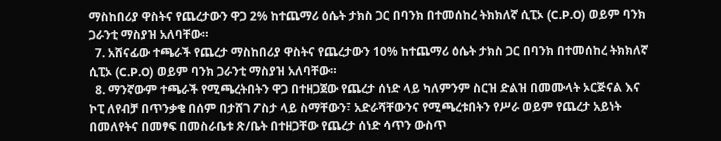ማስከበሪያ ዋስትና የጨረታውን ዋጋ 2% ከተጨማሪ ዕሴት ታክስ ጋር በባንክ በተመሰከረ ትክክለኛ ሲፒኦ (C.P.O) ወይም ባንክ ጋራንቲ ማስያዝ አለባቸው።
  7. አሸናፊው ተጫራች የጨረታ ማስከበሪያ ዋስትና የጨረታውን 10% ከተጨማሪ ዕሴት ታክስ ጋር በባንክ በተመሰከረ ትክክለኛ ሲፒኦ (C.P.O) ወይም ባንክ ጋራንቲ ማስያዝ አለባቸው።
  8. ማንኛውም ተጫራች የሚጫረትበትን ዋጋ በተዘጋጀው የጨረታ ሰነድ ላይ ካለምንም ስርዝ ድልዝ በመሙላት ኦርጅናል እና ኮፒ ለየብቻ በጥንቃቄ በሰም በታሸገ ፖስታ ላይ ስማቸውን፣ አድራሻቸውንና የሚጫረቱበትን የሥራ ወይም የጨረታ አይነት በመለየትና በመፃፍ በመስራቤቱ ጽ/ቤት በተዘጋቸው የጨረታ ሰነድ ሳጥን ውስጥ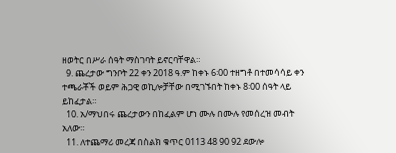ዘወትር በሥራ ሰዓት ማስገባት ይኖርባቸዋል።
  9. ጨረታው ግንቦት 22 ቀን 2018 ዓ.ም ከቀኑ 6፡00 ተዘግቶ በተመሳሳይ ቀን ተጫራቾች ወይም ሕጋዊ ወኪሎቻቸው በሚገኙበት ከቀኑ 8፡00 ሰዓት ላይ ይከፈታል።
  10. አ/ማህበሩ ጨረታውን በከፈልም ሆነ ሙሉ በሙሉ የመሰረዝ መብት አለው።
  11. ለተጨማሪ መረጃ በስልክ ቁጥር 0113 48 90 92 ደውሎ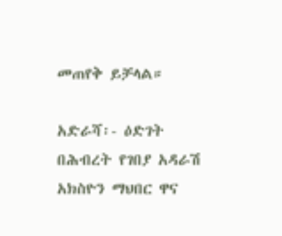መጠየቅ ይቻላል።

አድራሻ፡- ዕድገት በሕብረት የገበያ አዳራሽ አክስዮን ማህበር ዋና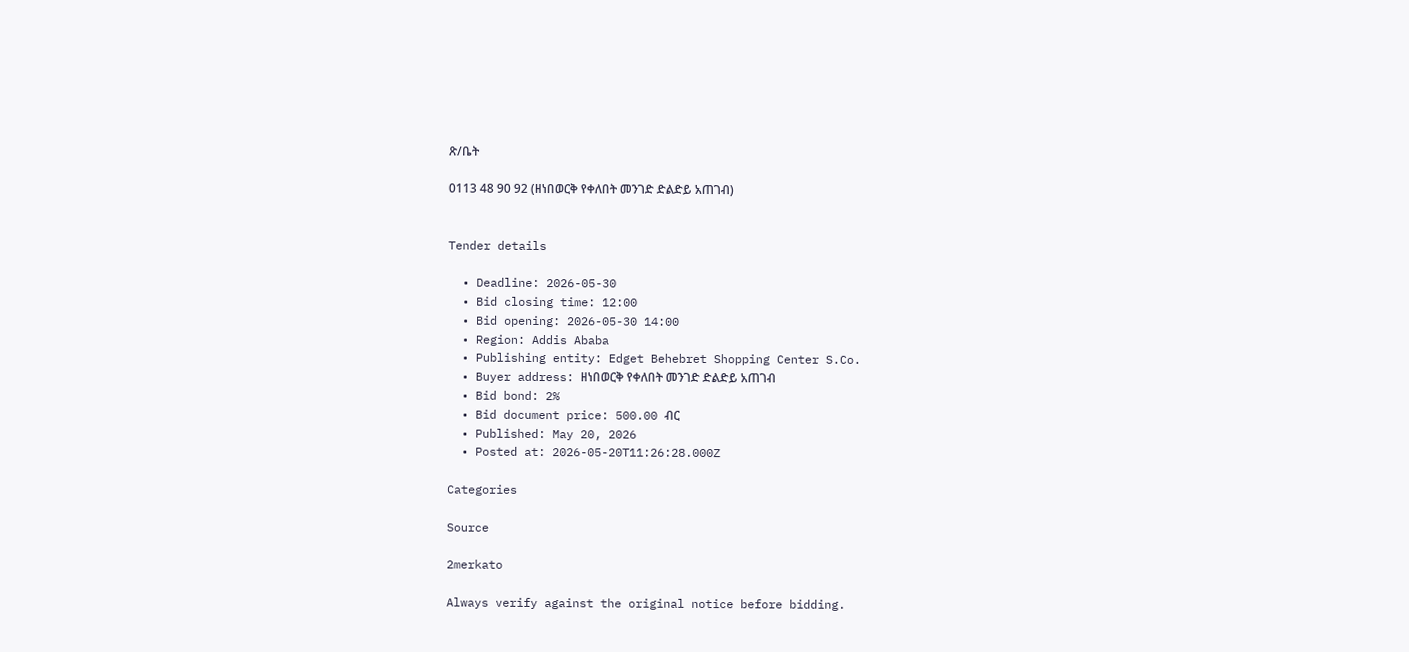ጽ/ቤት

0113 48 90 92 (ዘነበወርቅ የቀለበት መንገድ ድልድይ አጠገብ)


Tender details

  • Deadline: 2026-05-30
  • Bid closing time: 12:00
  • Bid opening: 2026-05-30 14:00
  • Region: Addis Ababa
  • Publishing entity: Edget Behebret Shopping Center S.Co.
  • Buyer address: ዘነበወርቅ የቀለበት መንገድ ድልድይ አጠገብ
  • Bid bond: 2%
  • Bid document price: 500.00 ብር
  • Published: May 20, 2026
  • Posted at: 2026-05-20T11:26:28.000Z

Categories

Source

2merkato

Always verify against the original notice before bidding.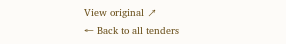View original ↗
← Back to all tenders